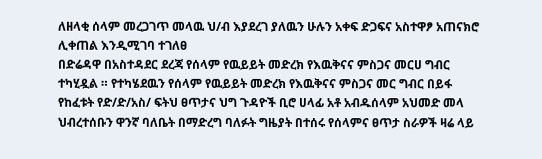ለዘላቂ ሰላም መረጋገጥ መላዉ ህ/ብ እያደረገ ያለዉን ሁሉን አቀፍ ድጋፍና አስተዋፆ አጠናክሮ ሊቀጠል እንዲሚገባ ተገለፀ
በድሬዳዋ በአስተዳደር ደረጃ የሰላም የዉይይት መድረክ የእዉቅናና ምስጋና መርሀ ግብር ተካሂዷል ። የተካሄደዉን የሰላም የዉይይት መድረክ የእዉቅናና ምስጋና መር ግብር በይፋ የከፈቱት የድ/ድ/አስ/ ፍትህ ፀጥታና ህግ ጉዳዮች ቢሮ ሀላፊ አቶ አብዱሰላም አህመድ መላ ህብረተሰቡን ዋንኛ ባለቤት በማድረግ ባለፉት ግዜያት በተሰሩ የሰላምና ፀጥታ ስራዎች ዛሬ ላይ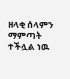ዘላቂ ሰላምን ማምጣት ተችሏል ነዉ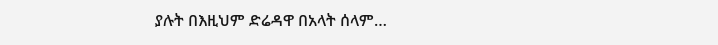ያሉት በእዚህም ድሬዳዋ በአላት ሰላም…